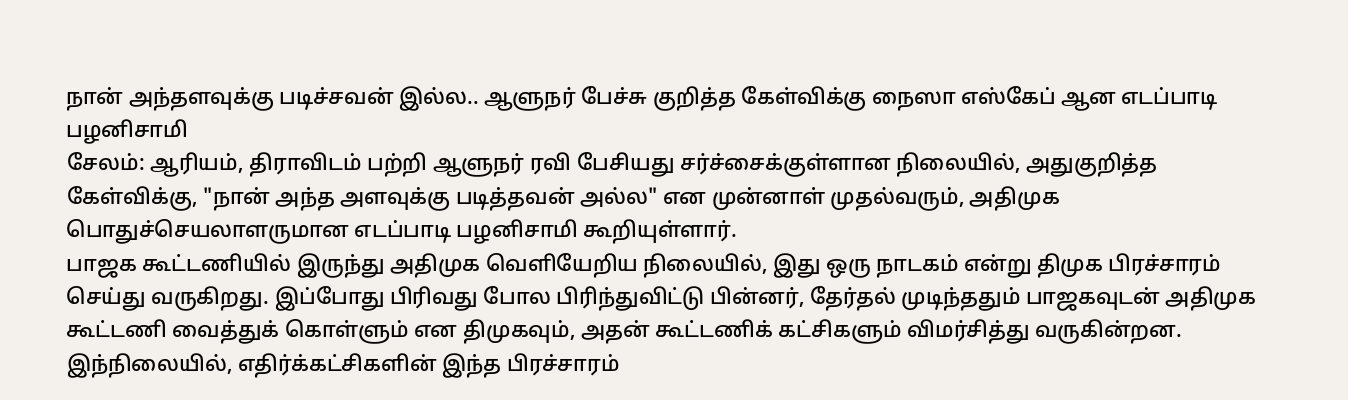நான் அந்தளவுக்கு படிச்சவன் இல்ல.. ஆளுநர் பேச்சு குறித்த கேள்விக்கு நைஸா எஸ்கேப் ஆன எடப்பாடி பழனிசாமி
சேலம்: ஆரியம், திராவிடம் பற்றி ஆளுநர் ரவி பேசியது சர்ச்சைக்குள்ளான நிலையில், அதுகுறித்த கேள்விக்கு, "நான் அந்த அளவுக்கு படித்தவன் அல்ல" என முன்னாள் முதல்வரும், அதிமுக பொதுச்செயலாளருமான எடப்பாடி பழனிசாமி கூறியுள்ளார்.
பாஜக கூட்டணியில் இருந்து அதிமுக வெளியேறிய நிலையில், இது ஒரு நாடகம் என்று திமுக பிரச்சாரம் செய்து வருகிறது. இப்போது பிரிவது போல பிரிந்துவிட்டு பின்னர், தேர்தல் முடிந்ததும் பாஜகவுடன் அதிமுக கூட்டணி வைத்துக் கொள்ளும் என திமுகவும், அதன் கூட்டணிக் கட்சிகளும் விமர்சித்து வருகின்றன. இந்நிலையில், எதிர்க்கட்சிகளின் இந்த பிரச்சாரம்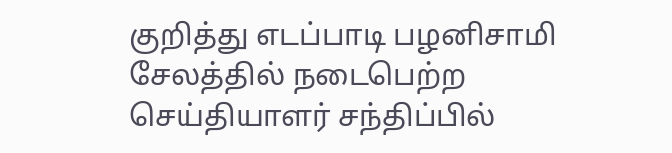குறித்து எடப்பாடி பழனிசாமி சேலத்தில் நடைபெற்ற செய்தியாளர் சந்திப்பில்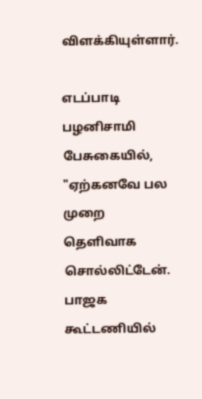விளக்கியுள்ளார்.

எடப்பாடி பழனிசாமி பேசுகையில், "ஏற்கனவே பல முறை தெளிவாக சொல்லிட்டேன். பாஜக கூட்டணியில்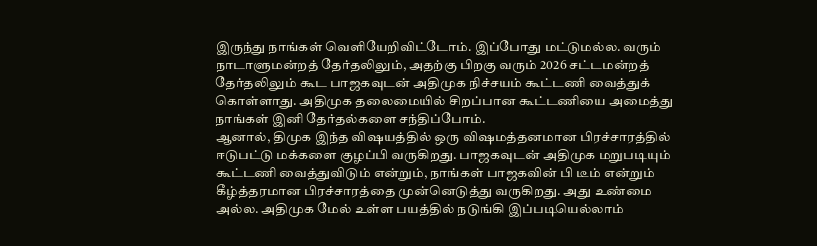இருந்து நாங்கள் வெளியேறிவிட்டோம். இப்போது மட்டுமல்ல. வரும் நாடாளுமன்றத் தேர்தலிலும், அதற்கு பிறகு வரும் 2026 சட்டமன்றத் தேர்தலிலும் கூட பாஜகவுடன் அதிமுக நிச்சயம் கூட்டணி வைத்துக் கொள்ளாது. அதிமுக தலைமையில் சிறப்பான கூட்டணியை அமைத்து நாங்கள் இனி தேர்தல்களை சந்திப்போம்.
ஆனால், திமுக இந்த விஷயத்தில் ஒரு விஷமத்தனமான பிரச்சாரத்தில் ஈடுபட்டு மக்களை குழப்பி வருகிறது. பாஜகவுடன் அதிமுக மறுபடியும் கூட்டணி வைத்துவிடும் என்றும், நாங்கள் பாஜகவின் பி டீம் என்றும் கீழ்த்தரமான பிரச்சாரத்தை முன்னெடுத்து வருகிறது. அது உண்மை அல்ல. அதிமுக மேல் உள்ள பயத்தில் நடுங்கி இப்படியெல்லாம்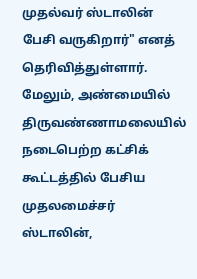முதல்வர் ஸ்டாலின் பேசி வருகிறார்" எனத் தெரிவித்துள்ளார்.
மேலும், அண்மையில் திருவண்ணாமலையில் நடைபெற்ற கட்சிக் கூட்டத்தில் பேசிய முதலமைச்சர் ஸ்டாலின்,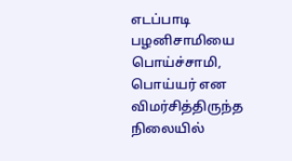எடப்பாடி பழனிசாமியை பொய்ச்சாமி, பொய்யர் என விமர்சித்திருந்த நிலையில்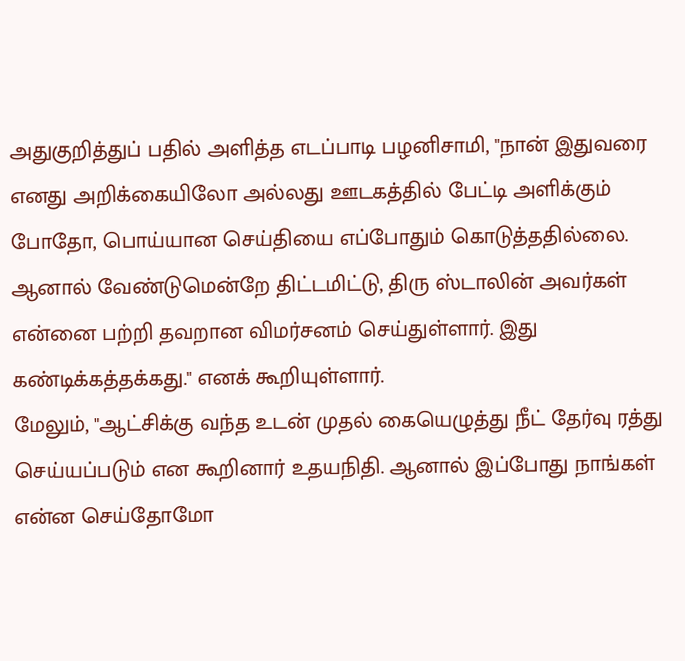அதுகுறித்துப் பதில் அளித்த எடப்பாடி பழனிசாமி, "நான் இதுவரை எனது அறிக்கையிலோ அல்லது ஊடகத்தில் பேட்டி அளிக்கும் போதோ, பொய்யான செய்தியை எப்போதும் கொடுத்ததில்லை. ஆனால் வேண்டுமென்றே திட்டமிட்டு, திரு ஸ்டாலின் அவர்கள் என்னை பற்றி தவறான விமர்சனம் செய்துள்ளார். இது கண்டிக்கத்தக்கது." எனக் கூறியுள்ளார்.
மேலும், "ஆட்சிக்கு வந்த உடன் முதல் கையெழுத்து நீட் தேர்வு ரத்து செய்யப்படும் என கூறினார் உதயநிதி. ஆனால் இப்போது நாங்கள் என்ன செய்தோமோ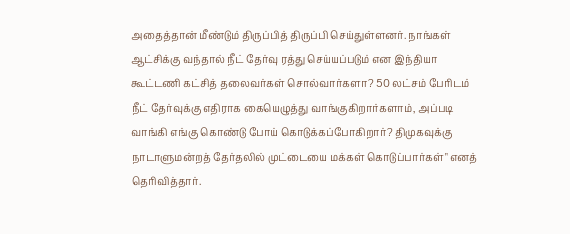அதைத்தான் மீண்டும் திருப்பித் திருப்பி செய்துள்ளனர். நாங்கள் ஆட்சிக்கு வந்தால் நீட் தேர்வு ரத்து செய்யப்படும் என இந்தியா கூட்டணி கட்சித் தலைவர்கள் சொல்வார்களா? 50 லட்சம் பேரிடம் நீட் தேர்வுக்கு எதிராக கையெழுத்து வாங்குகிறார்களாம், அப்படி வாங்கி எங்கு கொண்டு போய் கொடுக்கப்போகிறார்? திமுகவுக்கு நாடாளுமன்றத் தேர்தலில் முட்டையை மக்கள் கொடுப்பார்கள்" எனத் தெரிவித்தார்.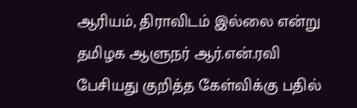ஆரியம், திராவிடம் இல்லை என்று தமிழக ஆளுநர் ஆர்.என்.ரவி பேசியது குறித்த கேள்விக்கு பதில்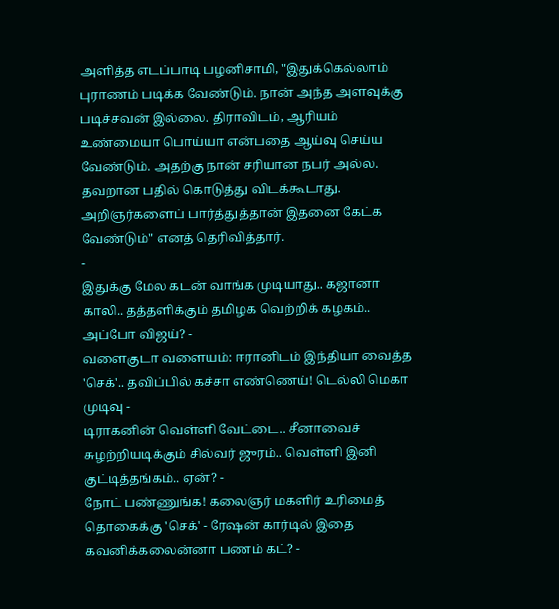அளித்த எடப்பாடி பழனிசாமி, "இதுக்கெல்லாம் புராணம் படிக்க வேண்டும். நான் அந்த அளவுக்கு படிச்சவன் இல்லை. திராவிடம், ஆரியம் உண்மையா பொய்யா என்பதை ஆய்வு செய்ய வேண்டும். அதற்கு நான் சரியான நபர் அல்ல. தவறான பதில் கொடுத்து விடக்கூடாது. அறிஞர்களைப் பார்த்துத்தான் இதனை கேட்க வேண்டும்" எனத் தெரிவித்தார்.
-
இதுக்கு மேல கடன் வாங்க முடியாது.. கஜானா காலி.. தத்தளிக்கும் தமிழக வெற்றிக் கழகம்.. அப்போ விஜய்? -
வளைகுடா வளையம்: ஈரானிடம் இந்தியா வைத்த 'செக்'.. தவிப்பில் கச்சா எண்ணெய்! டெல்லி மெகா முடிவு -
டிராகனின் வெள்ளி வேட்டை.. சீனாவைச் சுழற்றியடிக்கும் சில்வர் ஜுரம்.. வெள்ளி இனி குட்டித்தங்கம்.. ஏன்? -
நோட் பண்ணுங்க! கலைஞர் மகளிர் உரிமைத் தொகைக்கு 'செக்' - ரேஷன் கார்டில் இதை கவனிக்கலைன்னா பணம் கட்? -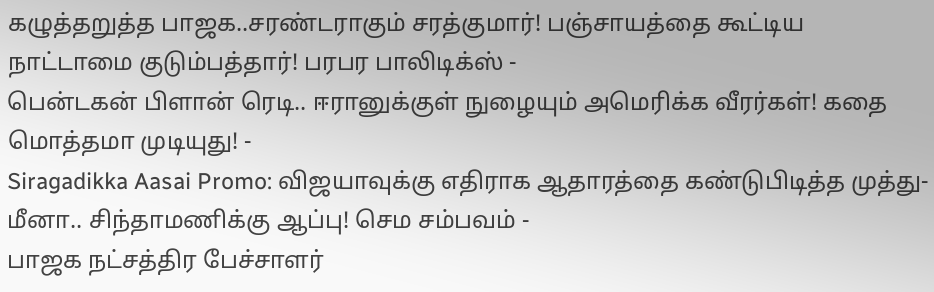கழுத்தறுத்த பாஜக..சரண்டராகும் சரத்குமார்! பஞ்சாயத்தை கூட்டிய நாட்டாமை குடும்பத்தார்! பரபர பாலிடிக்ஸ் -
பென்டகன் பிளான் ரெடி.. ஈரானுக்குள் நுழையும் அமெரிக்க வீரர்கள்! கதை மொத்தமா முடியுது! -
Siragadikka Aasai Promo: விஜயாவுக்கு எதிராக ஆதாரத்தை கண்டுபிடித்த முத்து- மீனா.. சிந்தாமணிக்கு ஆப்பு! செம சம்பவம் -
பாஜக நட்சத்திர பேச்சாளர்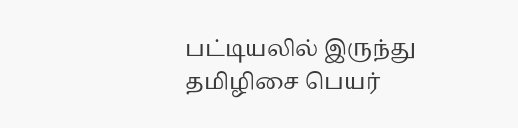பட்டியலில் இருந்து தமிழிசை பெயர்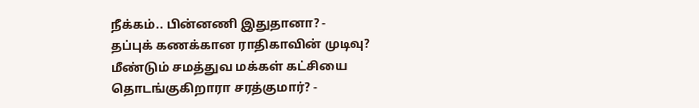நீக்கம்.. பின்னணி இதுதானா? -
தப்புக் கணக்கான ராதிகாவின் முடிவு? மீண்டும் சமத்துவ மக்கள் கட்சியை தொடங்குகிறாரா சரத்குமார்? -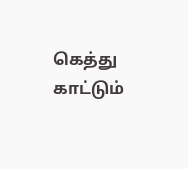கெத்து காட்டும்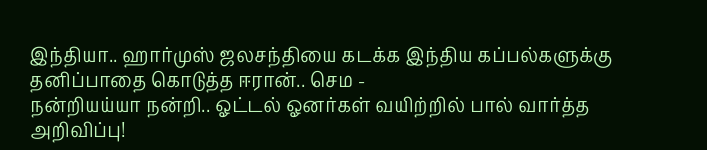இந்தியா.. ஹார்முஸ் ஜலசந்தியை கடக்க இந்திய கப்பல்களுக்கு தனிப்பாதை கொடுத்த ஈரான்.. செம -
நன்றியய்யா நன்றி.. ஓட்டல் ஓனர்கள் வயிற்றில் பால் வார்த்த அறிவிப்பு!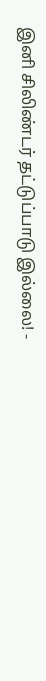இனி சிலிண்டர் தட்டுப்பாடு இல்லை! -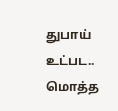துபாய் உட்பட.. மொத்த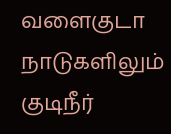வளைகுடா நாடுகளிலும் குடிநீர்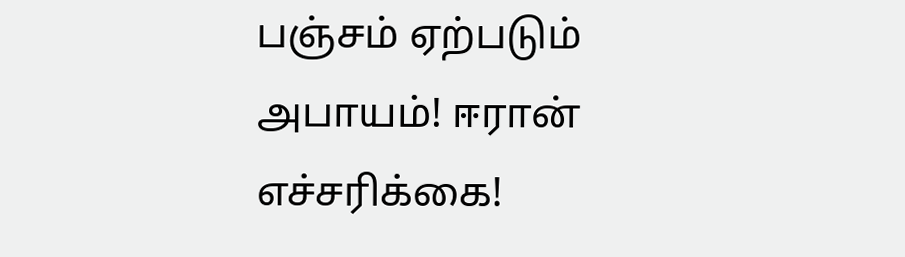பஞ்சம் ஏற்படும் அபாயம்! ஈரான் எச்சரிக்கை!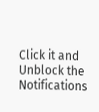Click it and Unblock the Notifications